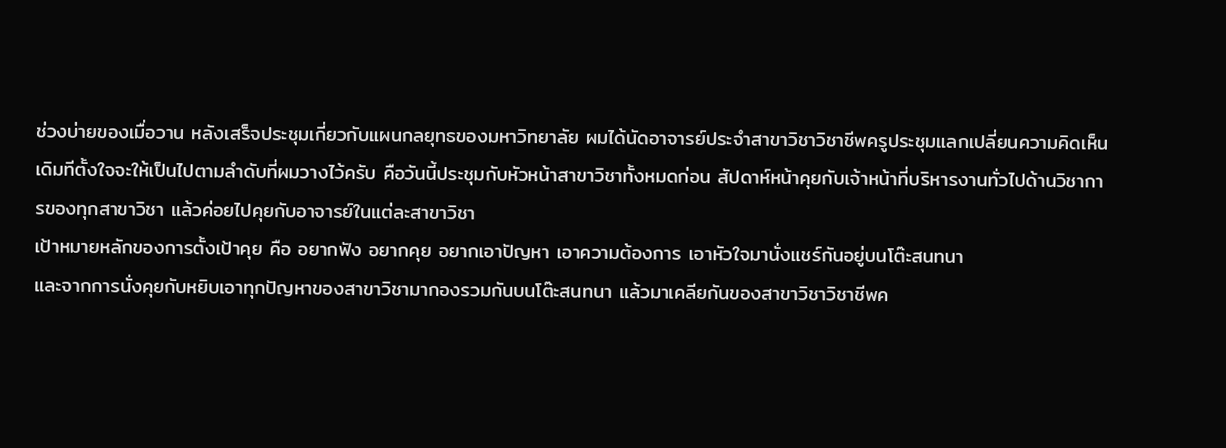ช่วงบ่ายของเมื่อวาน หลังเสร็จประชุมเกี่ยวกับแผนกลยุทธของมหาวิทยาลัย ผมได้นัดอาจารย์ประจำสาขาวิชาวิชาชีพครูประชุมแลกเปลี่ยนความคิดเห็น เดิมทีตั้งใจจะให้เป็นไปตามลำดับที่ผมวางไว้ครับ คือวันนี้ประชุมกับหัวหน้าสาขาวิชาทั้งหมดก่อน สัปดาห์หน้าคุยกับเจ้าหน้าที่บริหารงานทั่วไปด้านวิชาการของทุกสาขาวิชา แล้วค่อยไปคุยกับอาจารย์ในแต่ละสาขาวิชา
เป้าหมายหลักของการตั้งเป้าคุย คือ อยากฟัง อยากคุย อยากเอาปัญหา เอาความต้องการ เอาหัวใจมานั่งแชร์กันอยู่บนโต๊ะสนทนา
และจากการนั่งคุยกับหยิบเอาทุกปัญหาของสาขาวิชามากองรวมกันบนโต๊ะสนทนา แล้วมาเคลียกันของสาขาวิชาวิชาชีพค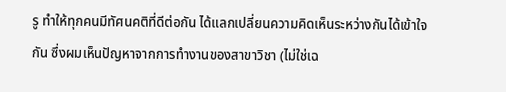รู ทำให้ทุกคนมีทัศนคติที่ดีต่อกัน ได้แลกเปลี่ยนความคิดเห็นระหว่างกันได้เข้าใจกัน ซึ่งผมเห็นปัญหาจากการทำงานของสาขาวิชา (ไม่ใช่เฉ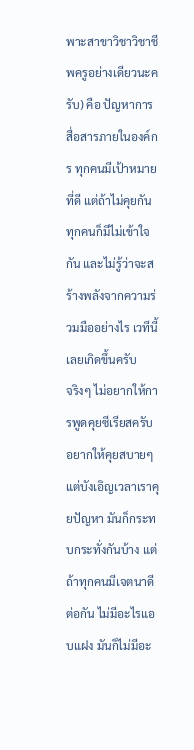พาะสาขาวิชาวิชาชีพครูอย่างเดียวนะครับ) คือ ปัญหาการสื่อสารภายในองค์กร ทุกคนมีเป้าหมายที่ดี แต่ถ้าไม่คุยกัน ทุกคนก็มีไม่เข้าใจกัน และไม่รู้ว่าจะสร้างพลังจากความร่วมมืออย่างไร เวทีนี้เลยเกิดขึ้นครับ
จริงๆ ไม่อยากให้การพูดคุยซีเรียสครับ อยากให้คุยสบายๆ แต่บังเอิญเวลาเราคุยปัญหา มันก็กระทบกระทั่งกันบ้าง แต่ถ้าทุกคนมีเจตนาดีต่อกัน ไม่มีอะไรแอบแฝง มันก็ไม่มีอะ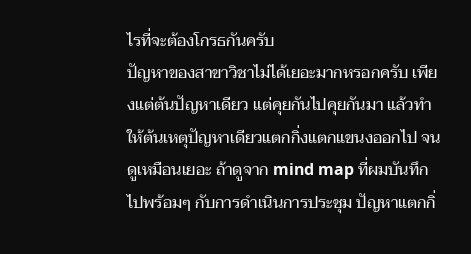ไรที่จะต้องโกรธกันครับ
ปัญหาของสาขาวิชาไม่ได้เยอะมากหรอกครับ เพียงแต่ต้นปัญหาเดียว แต่คุยกันไปคุยกันมา แล้วทำให้ต้นเหตุปัญหาเดียวแตกกิ่งแตกแขนงออกไป จนดูเหมือนเยอะ ถ้าดูจาก mind map ที่ผมบันทึกไปพร้อมๆ กับการดำเนินการประชุม ปัญหาแตกกิ่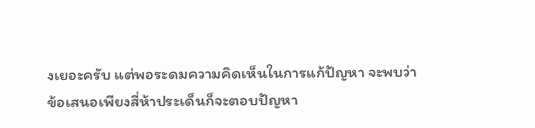งเยอะครับ แต่พอระดมความคิดเห็นในการแก้ปัญหา จะพบว่า ข้อเสนอเพียงสี่ห้าประเด็นก็จะตอบปัญหา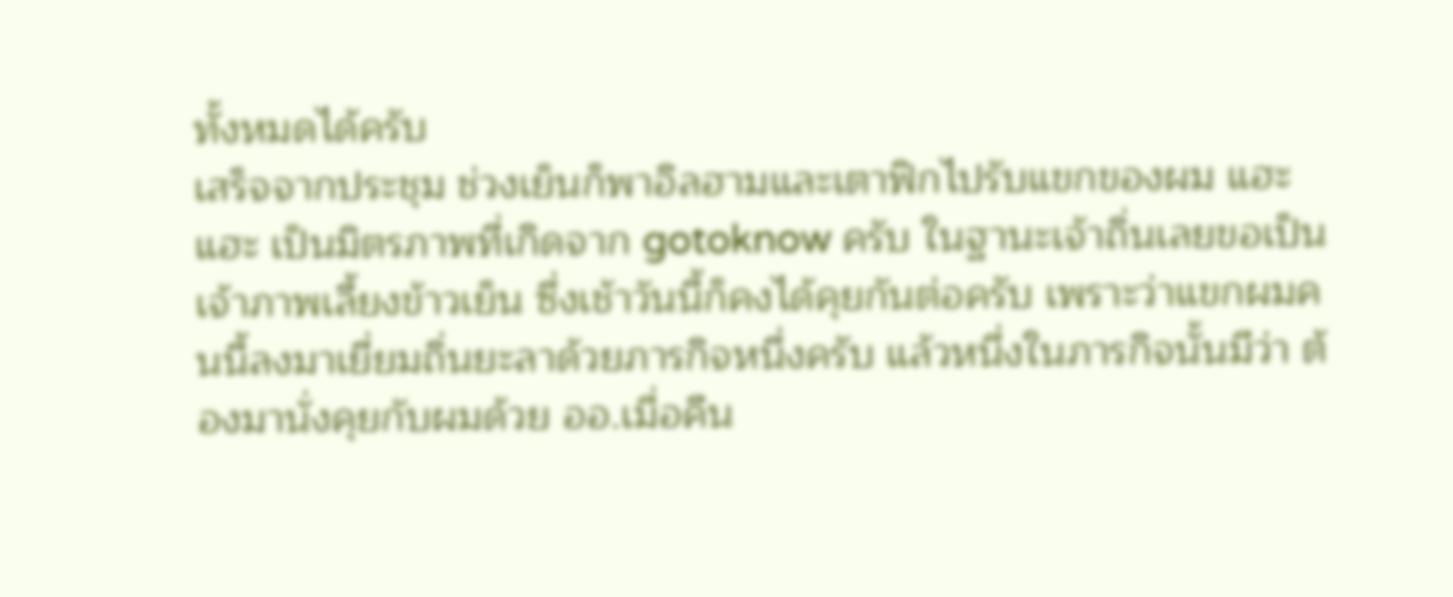ทั้งหมดได้ครับ
เสร็จจากประชุม ช่วงเย็นก็พาอิลฮามและเตาฟิกไปรับแขกของผม แฮะแฮะ เป็นมิตรภาพที่เกิดจาก gotoknow ครับ ในฐานะเจ้าถิ่นเลยขอเป็นเจ้าภาพเลี้ยงข้าวเย็น ซึ่งเช้าวันนี้ก็คงได้คุยกันต่อครับ เพราะว่าแขกผมคนนี้ลงมาเยี่ยมถิ่นยะลาด้วยภารกิจหนึ่งครับ แล้วหนึ่งในภารกิจนั้นมีว่า ต้องมานั่งคุยกับผมด้วย ออ.เมื่อคืน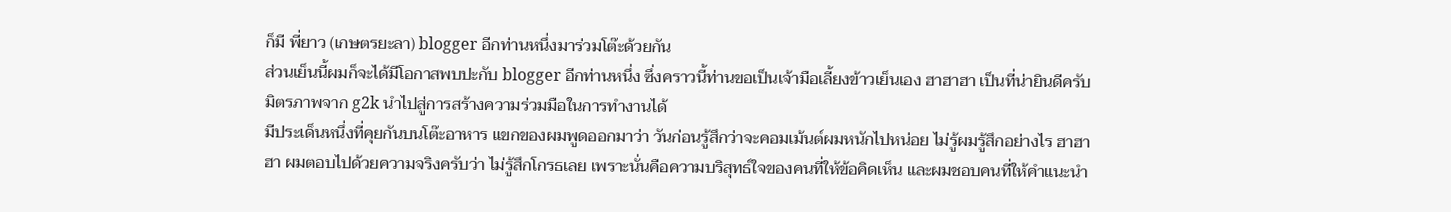ก็มี พี่ยาว (เกษตรยะลา) blogger อีกท่านหนึ่งมาร่วมโต๊ะด้วยกัน
ส่วนเย็นนี้ผมก็จะได้มีโอกาสพบปะกับ blogger อีกท่านหนึ่ง ซึ่งคราวนี้ท่านขอเป็นเจ้ามือเลี้ยงข้าวเย็นเอง ฮาฮาฮา เป็นที่น่ายินดีครับ มิตรภาพจาก g2k นำไปสู่การสร้างความร่วมมือในการทำงานได้
มีประเด็นหนึ่งที่คุยกันบนโต๊ะอาหาร แขกของผมพูดออกมาว่า วันก่อนรู้สึกว่าจะคอมเม้นต์ผมหนักไปหน่อย ไม่รู้ผมรู้สึกอย่างไร ฮาฮาฮา ผมตอบไปด้วยความจริงครับว่า ไม่รู้สึกโกรธเลย เพราะนั่นคือความบริสุทธ์ใจของคนที่ให้ข้อคิดเห็น และผมชอบคนที่ให้คำแนะนำ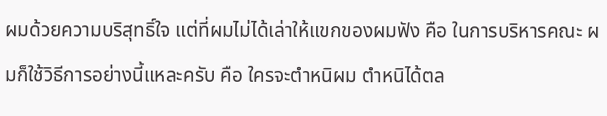ผมด้วยความบริสุทธิ์ใจ แต่ที่ผมไม่ได้เล่าให้แขกของผมฟัง คือ ในการบริหารคณะ ผมก็ใช้วิธีการอย่างนี้แหละครับ คือ ใครจะตำหนิผม ตำหนิได้ตล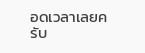อดเวลาเลยครับ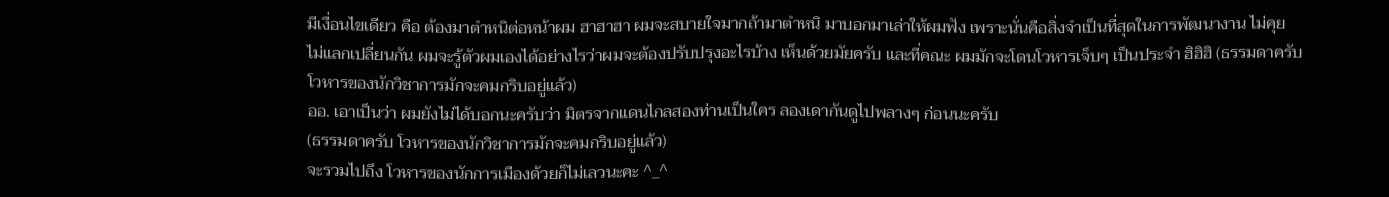มีเงื่อนไขเดียว คือ ต้องมาตำหนิต่อหน้าผม ฮาฮาฮา ผมจะสบายใจมากถ้ามาตำหนิ มาบอกมาเล่าให้ผมฟัง เพราะนั่นคือสิ่งจำเป็นที่สุดในการพัฒนางาน ไม่คุย ไม่แลกเปลี่ยนกัน ผมจะรู้ตัวผมเองได้อย่างไรว่าผมจะต้องปรับปรุงอะไรบ้าง เห็นด้วยมัยครับ และที่คณะ ผมมักจะโดนโวหารเจ็บๆ เป็นประจำ ฮิฮิฮิ (ธรรมดาครับ โวหารของนักวิชาการมักจะคมกริบอยู่แล้ว)
ออ. เอาเป็นว่า ผมยังไม่ได้บอกนะครับว่า มิตรจากแดนไกลสองท่านเป็นใคร ลองเดากันดูไปพลางๆ ก่อนนะครับ
(ธรรมดาครับ โวหารของนักวิชาการมักจะคมกริบอยู่แล้ว)
จะรวมไปถึง โวหารของนักการเมืองด้วยก็ไม่เลวนะคะ ^_^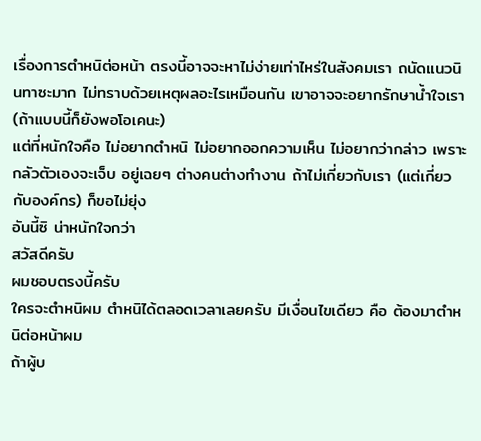เรื่องการตำหนิต่อหน้า ตรงนี้อาจจะหาไม่ง่ายเท่าไหร่ในสังคมเรา ถนัดแนวนินทาซะมาก ไม่ทราบด้วยเหตุผลอะไรเหมือนกัน เขาอาจจะอยากรักษาน้ำใจเรา (ถ้าแบบนี้ก็ยังพอโอเคนะ)
แต่ที่หนักใจคือ ไม่อยากตำหนิ ไม่อยากออกความเห็น ไม่อยากว่ากล่าว เพราะกลัวตัวเองจะเจ็บ อยู่เฉยๆ ต่างคนต่างทำงาน ถ้าไม่เกี่ยวกับเรา (แต่เกี่ยวกับองค์กร) ก็ขอไม่ยุ่ง
อันนี้ซิ น่าหนักใจกว่า
สวัสดีครับ
ผมชอบตรงนี้ครับ
ใครจะตำหนิผม ตำหนิได้ตลอดเวลาเลยครับ มีเงื่อนไขเดียว คือ ต้องมาตำหนิต่อหน้าผม
ถ้าผู้บ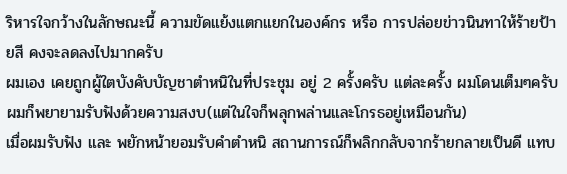ริหารใจกว้างในลักษณะนี้ ความขัดแย้งแตกแยกในองค์กร หรือ การปล่อยข่าวนินทาให้ร้ายป้ายสี คงจะลดลงไปมากครับ
ผมเอง เคยถูกผู้ใตบังคับบัญชาตำหนิในที่ประชุม อยู่ 2 ครั้งครับ แต่ละครั้ง ผมโดนเต็มๆครับ ผมก็พยายามรับฟังด้วยความสงบ(แต่ในใจก็พลุกพล่านและโกรธอยู่เหมือนกัน)
เมื่อผมรับฟัง และ พยักหน้ายอมรับคำตำหนิ สถานการณ์ก็พลิกกลับจากร้ายกลายเป็นดี แทบ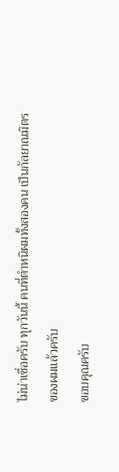ไม่น่าเชื่อครับ ทุกวันนี้ คนที่ตำหนิผมทั้งสองคน เป็นกัลยาณมิตรของผมแล้วครับ
ขอบคุณครับ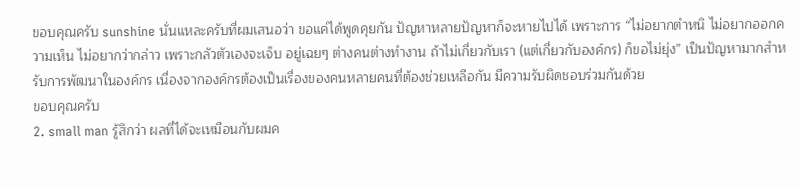ขอบคุณครับ sunshine นั่นแหละครับที่ผมเสนอว่า ขอแค่ได้พูดคุยกัน ปัญหาหลายปัญหาก็จะหายไปได้ เพราะการ “ไม่อยากตำหนิ ไม่อยากออกความเห็น ไม่อยากว่ากล่าว เพราะกลัวตัวเองจะเจ็บ อยู่เฉยๆ ต่างคนต่างทำงาน ถ้าไม่เกี่ยวกับเรา (แต่เกี่ยวกับองค์กร) ก็ขอไม่ยุ่ง” เป็นปัญหามากสำหรับการพัฒนาในองค์กร เนื่องจากองค์กรต้องเป็นเรื่องของคนหลายคนที่ต้องช่วยเหลือกัน มีความรับผิดชอบร่วมกันด้วย
ขอบคุณครับ
2. small man รู้สึกว่า ผลที่ได้จะเหมือนกับผมค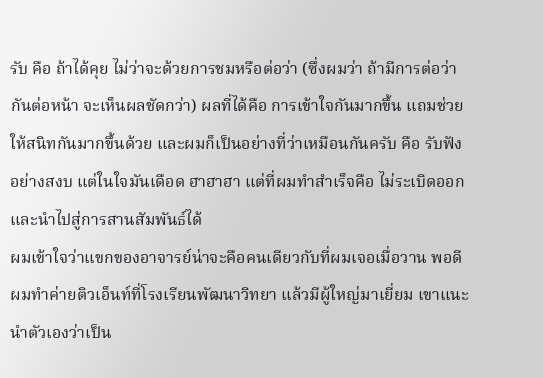รับ คือ ถ้าได้คุย ไม่ว่าจะด้วยการชมหรือต่อว่า (ซึ่งผมว่า ถ้ามีการต่อว่ากันต่อหน้า จะเห็นผลชัดกว่า) ผลที่ได้คือ การเข้าใจกันมากขึ้น แถมช่วยให้สนิทกันมากขึ้นด้วย และผมก็เป็นอย่างที่ว่าเหมือนกันครับ คือ รับฟังอย่างสงบ แต่ในใจมันเดือด ฮาฮาฮา แต่ที่ผมทำสำเร็จคือ ไม่ระเบิดออก และนำไปสู่การสานสัมพันธ์ได้
ผมเข้าใจว่าแขกของอาจารย์น่าจะคือคนเดียวกับที่ผมเจอเมื่อวาน พอดีผมทำค่ายติวเอ็นท์ที่โรงเรียนพัฒนาวิทยา แล้วมีผู้ใหญ่มาเยี่ยม เขาแนะนำตัวเองว่าเป็น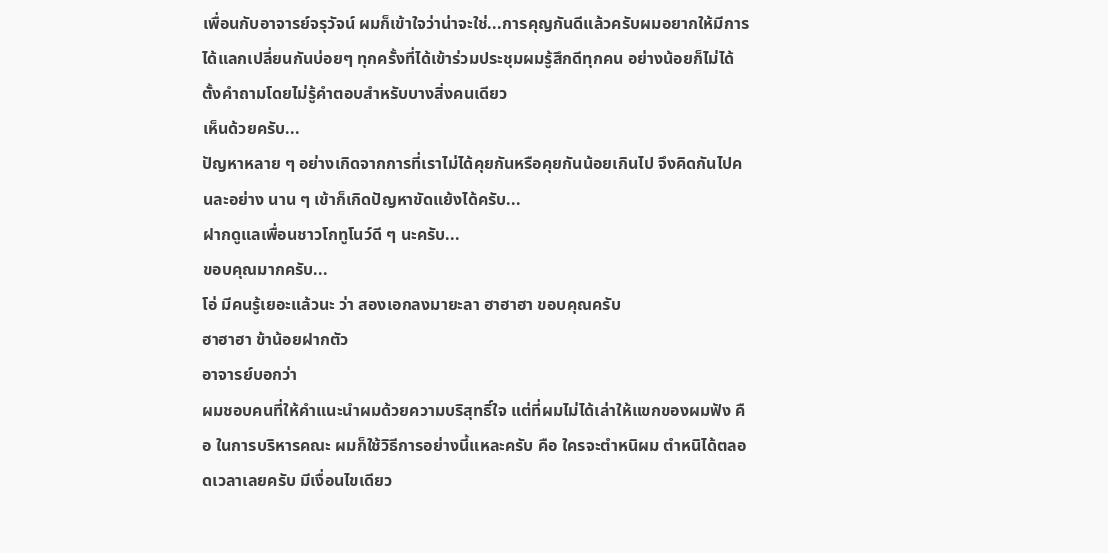เพื่อนกับอาจารย์จรุวัจน์ ผมก็เข้าใจว่าน่าจะใช่...การคุญกันดีแล้วครับผมอยากให้มีการได้แลกเปลี่ยนกันบ่อยๆ ทุกครั้งที่ได้เข้าร่วมประชุมผมรู้สึกดีทุกคน อย่างน้อยก็ไม่ได้ตั้งคำถามโดยไม่รู้คำตอบสำหรับบางสิ่งคนเดียว
เห็นด้วยครับ...
ปัญหาหลาย ๆ อย่างเกิดจากการที่เราไม่ได้คุยกันหรือคุยกันน้อยเกินไป จึงคิดกันไปคนละอย่าง นาน ๆ เข้าก็เกิดปัญหาขัดแย้งได้ครับ...
ฝากดูแลเพื่อนชาวโกทูโนว์ดี ๆ นะครับ...
ขอบคุณมากครับ...
โอ่ มีคนรู้เยอะแล้วนะ ว่า สองเอกลงมายะลา ฮาฮาฮา ขอบคุณครับ
ฮาฮาฮา ข้าน้อยฝากตัว
อาจารย์บอกว่า
ผมชอบคนที่ให้คำแนะนำผมด้วยความบริสุทธิ์ใจ แต่ที่ผมไม่ได้เล่าให้แขกของผมฟัง คือ ในการบริหารคณะ ผมก็ใช้วิธีการอย่างนี้แหละครับ คือ ใครจะตำหนิผม ตำหนิได้ตลอดเวลาเลยครับ มีเงื่อนไขเดียว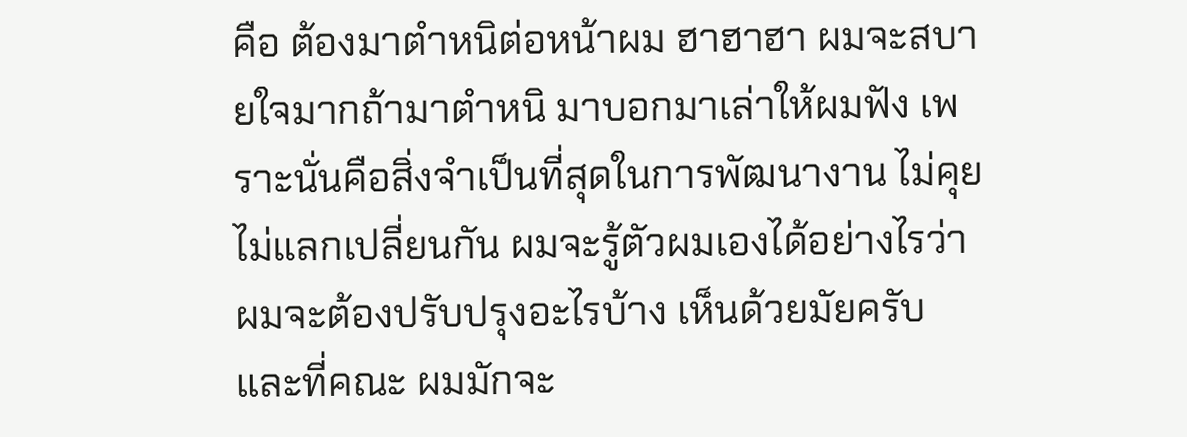คือ ต้องมาตำหนิต่อหน้าผม ฮาฮาฮา ผมจะสบายใจมากถ้ามาตำหนิ มาบอกมาเล่าให้ผมฟัง เพราะนั่นคือสิ่งจำเป็นที่สุดในการพัฒนางาน ไม่คุย ไม่แลกเปลี่ยนกัน ผมจะรู้ตัวผมเองได้อย่างไรว่าผมจะต้องปรับปรุงอะไรบ้าง เห็นด้วยมัยครับ และที่คณะ ผมมักจะ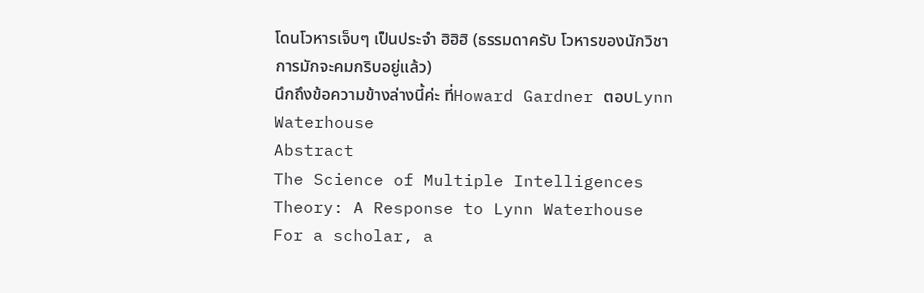โดนโวหารเจ็บๆ เป็นประจำ ฮิฮิฮิ (ธรรมดาครับ โวหารของนักวิชาการมักจะคมกริบอยู่แล้ว)
นึกถึงข้อความข้างล่างนี้ค่ะ ที่Howard Gardner ตอบLynn Waterhouse
Abstract
The Science of Multiple Intelligences Theory: A Response to Lynn Waterhouse
For a scholar, a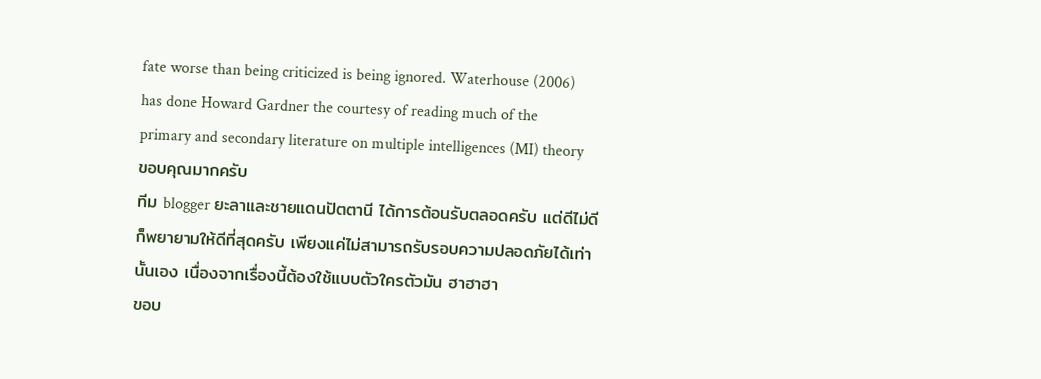fate worse than being criticized is being ignored. Waterhouse (2006) has done Howard Gardner the courtesy of reading much of the primary and secondary literature on multiple intelligences (MI) theory
ขอบคุณมากครับ
ทีม blogger ยะลาและชายแดนปัตตานี ได้การต้อนรับตลอดครับ แต่ดีไม่ดีก็พยายามให้ดีที่สุดครับ เพียงแค่ไม่สามารถรับรอบความปลอดภัยได้เท่านั้นเอง เนื่องจากเรื่องนี้ต้องใช้แบบตัวใครตัวมัน ฮาฮาฮา
ขอบ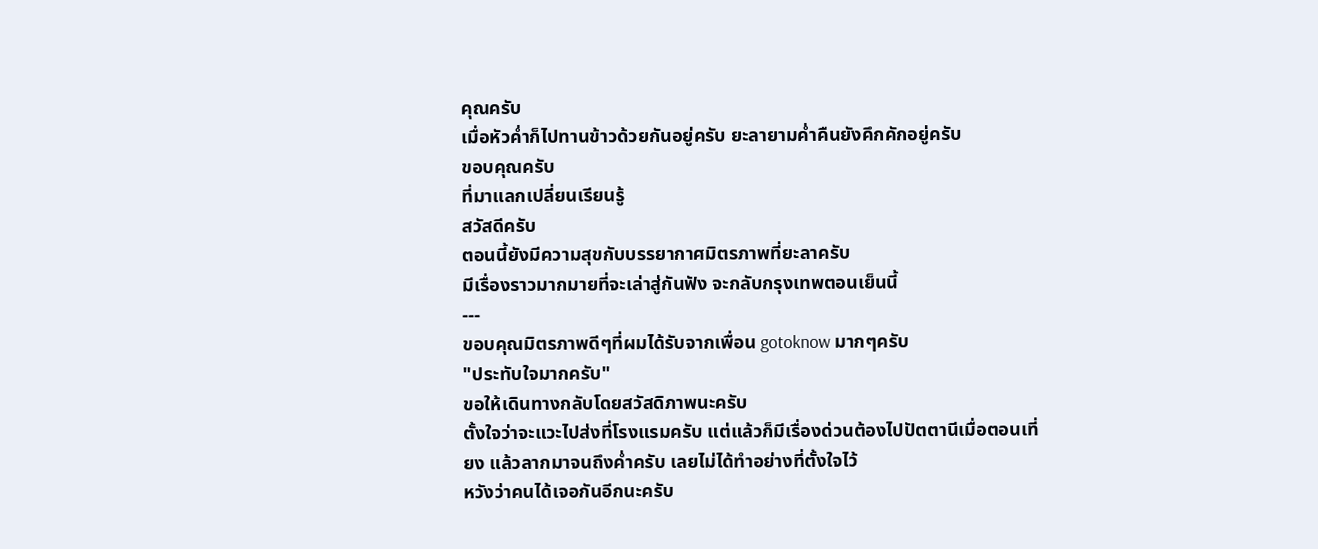คุณครับ
เมื่อหัวค่ำก็ไปทานข้าวด้วยกันอยู่ครับ ยะลายามค่ำคืนยังคึกคักอยู่ครับ
ขอบคุณครับ
ที่มาแลกเปลี่ยนเรียนรู้
สวัสดีครับ
ตอนนี้ยังมีความสุขกับบรรยากาศมิตรภาพที่ยะลาครับ
มีเรื่องราวมากมายที่จะเล่าสู่กันฟัง จะกลับกรุงเทพตอนเย็นนี้
---
ขอบคุณมิตรภาพดีๆที่ผมได้รับจากเพื่อน gotoknow มากๆครับ
"ประทับใจมากครับ"
ขอให้เดินทางกลับโดยสวัสดิภาพนะครับ
ตั้งใจว่าจะแวะไปส่งที่โรงแรมครับ แต่แล้วก็มีเรื่องด่วนต้องไปปัตตานีเมื่อตอนเที่ยง แล้วลากมาจนถึงค่ำครับ เลยไม่ได้ทำอย่างที่ตั้งใจไว้
หวังว่าคนได้เจอกันอีกนะครับ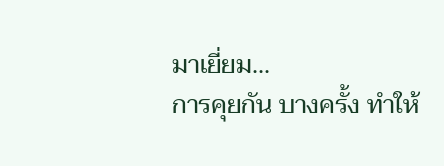มาเยี่ยม...
การคุยกัน บางครั้ง ทำให้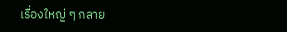เรื่องใหญ่ ๆ กลาย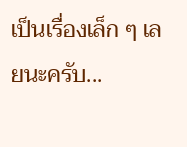เป็นเรื่องเล็ก ๆ เลยนะครับ...